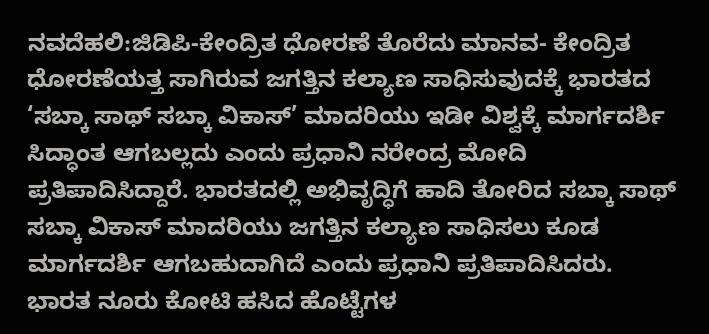ನವದೆಹಲಿ:ಜಿಡಿಪಿ-ಕೇಂದ್ರಿತ ಧೋರಣೆ ತೊರೆದು ಮಾನವ- ಕೇಂದ್ರಿತ ಧೋರಣೆಯತ್ತ ಸಾಗಿರುವ ಜಗತ್ತಿನ ಕಲ್ಯಾಣ ಸಾಧಿಸುವುದಕ್ಕೆ ಭಾರತದ ‘ಸಬ್ಕಾ ಸಾಥ್ ಸಬ್ಕಾ ವಿಕಾಸ್’ ಮಾದರಿಯು ಇಡೀ ವಿಶ್ವಕ್ಕೆ ಮಾರ್ಗದರ್ಶಿ ಸಿದ್ಧಾಂತ ಆಗಬಲ್ಲದು ಎಂದು ಪ್ರಧಾನಿ ನರೇಂದ್ರ ಮೋದಿ ಪ್ರತಿಪಾದಿಸಿದ್ದಾರೆ. ಭಾರತದಲ್ಲಿ ಅಭಿವೃದ್ಧಿಗೆ ಹಾದಿ ತೋರಿದ ಸಬ್ಕಾ ಸಾಥ್ ಸಬ್ಕಾ ವಿಕಾಸ್ ಮಾದರಿಯು ಜಗತ್ತಿನ ಕಲ್ಯಾಣ ಸಾಧಿಸಲು ಕೂಡ ಮಾರ್ಗದರ್ಶಿ ಆಗಬಹುದಾಗಿದೆ ಎಂದು ಪ್ರಧಾನಿ ಪ್ರತಿಪಾದಿಸಿದರು.
ಭಾರತ ನೂರು ಕೋಟಿ ಹಸಿದ ಹೊಟ್ಟೆಗಳ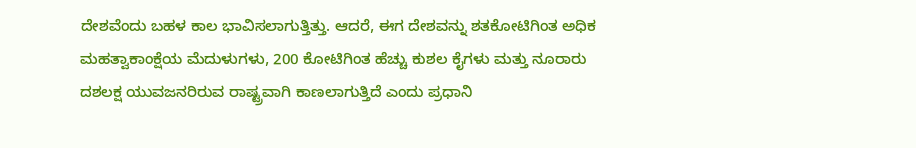ದೇಶವೆಂದು ಬಹಳ ಕಾಲ ಭಾವಿಸಲಾಗುತ್ತಿತ್ತು. ಆದರೆ, ಈಗ ದೇಶವನ್ನು ಶತಕೋಟಿಗಿಂತ ಅಧಿಕ ಮಹತ್ವಾಕಾಂಕ್ಷೆಯ ಮೆದುಳುಗಳು, 200 ಕೋಟಿಗಿಂತ ಹೆಚ್ಚು ಕುಶಲ ಕೈಗಳು ಮತ್ತು ನೂರಾರು ದಶಲಕ್ಷ ಯುವಜನರಿರುವ ರಾಷ್ಟ್ರವಾಗಿ ಕಾಣಲಾಗುತ್ತಿದೆ ಎಂದು ಪ್ರಧಾನಿ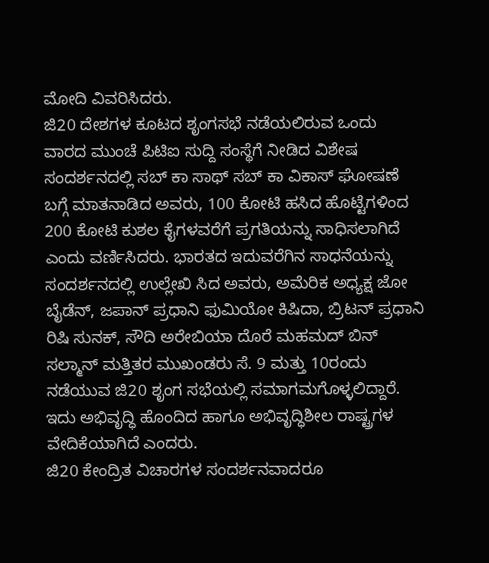ಮೋದಿ ವಿವರಿಸಿದರು.
ಜಿ20 ದೇಶಗಳ ಕೂಟದ ಶೃಂಗಸಭೆ ನಡೆಯಲಿರುವ ಒಂದು ವಾರದ ಮುಂಚೆ ಪಿಟಿಐ ಸುದ್ದಿ ಸಂಸ್ಥೆಗೆ ನೀಡಿದ ವಿಶೇಷ ಸಂದರ್ಶನದಲ್ಲಿ ಸಬ್ ಕಾ ಸಾಥ್ ಸಬ್ ಕಾ ವಿಕಾಸ್ ಘೋಷಣೆ ಬಗ್ಗೆ ಮಾತನಾಡಿದ ಅವರು, 100 ಕೋಟಿ ಹಸಿದ ಹೊಟ್ಟೆಗಳಿಂದ 200 ಕೋಟಿ ಕುಶಲ ಕೈಗಳವರೆಗೆ ಪ್ರಗತಿಯನ್ನು ಸಾಧಿಸಲಾಗಿದೆ ಎಂದು ವರ್ಣಿಸಿದರು. ಭಾರತದ ಇದುವರೆಗಿನ ಸಾಧನೆಯನ್ನು ಸಂದರ್ಶನದಲ್ಲಿ ಉಲ್ಲೇಖಿ ಸಿದ ಅವರು, ಅಮೆರಿಕ ಅಧ್ಯಕ್ಷ ಜೋ ಬೈಡೆನ್, ಜಪಾನ್ ಪ್ರಧಾನಿ ಫುಮಿಯೋ ಕಿಷಿದಾ, ಬ್ರಿಟನ್ ಪ್ರಧಾನಿ ರಿಷಿ ಸುನಕ್, ಸೌದಿ ಅರೇಬಿಯಾ ದೊರೆ ಮಹಮದ್ ಬಿನ್ ಸಲ್ಮಾನ್ ಮತ್ತಿತರ ಮುಖಂಡರು ಸೆ. 9 ಮತ್ತು 10ರಂದು ನಡೆಯುವ ಜಿ20 ಶೃಂಗ ಸಭೆಯಲ್ಲಿ ಸಮಾಗಮಗೊಳ್ಳಲಿದ್ದಾರೆ. ಇದು ಅಭಿವೃದ್ಧಿ ಹೊಂದಿದ ಹಾಗೂ ಅಭಿವೃದ್ಧಿಶೀಲ ರಾಷ್ಟ್ರಗಳ ವೇದಿಕೆಯಾಗಿದೆ ಎಂದರು.
ಜಿ20 ಕೇಂದ್ರಿತ ವಿಚಾರಗಳ ಸಂದರ್ಶನವಾದರೂ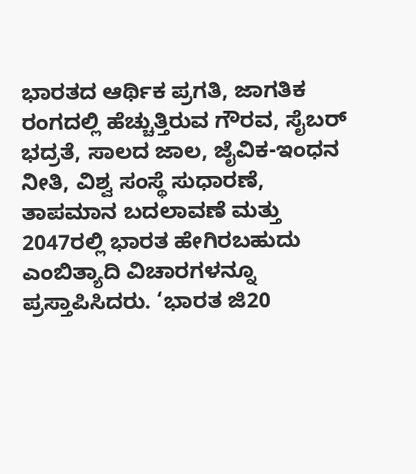ಭಾರತದ ಆರ್ಥಿಕ ಪ್ರಗತಿ, ಜಾಗತಿಕ ರಂಗದಲ್ಲಿ ಹೆಚ್ಚುತ್ತಿರುವ ಗೌರವ, ಸೈಬರ್ ಭದ್ರತೆ, ಸಾಲದ ಜಾಲ, ಜೈವಿಕ-ಇಂಧನ ನೀತಿ, ವಿಶ್ವ ಸಂಸ್ಥೆ ಸುಧಾರಣೆ, ತಾಪಮಾನ ಬದಲಾವಣೆ ಮತ್ತು 2047ರಲ್ಲಿ ಭಾರತ ಹೇಗಿರಬಹುದು ಎಂಬಿತ್ಯಾದಿ ವಿಚಾರಗಳನ್ನೂ ಪ್ರಸ್ತಾಪಿಸಿದರು. ‘ಭಾರತ ಜಿ20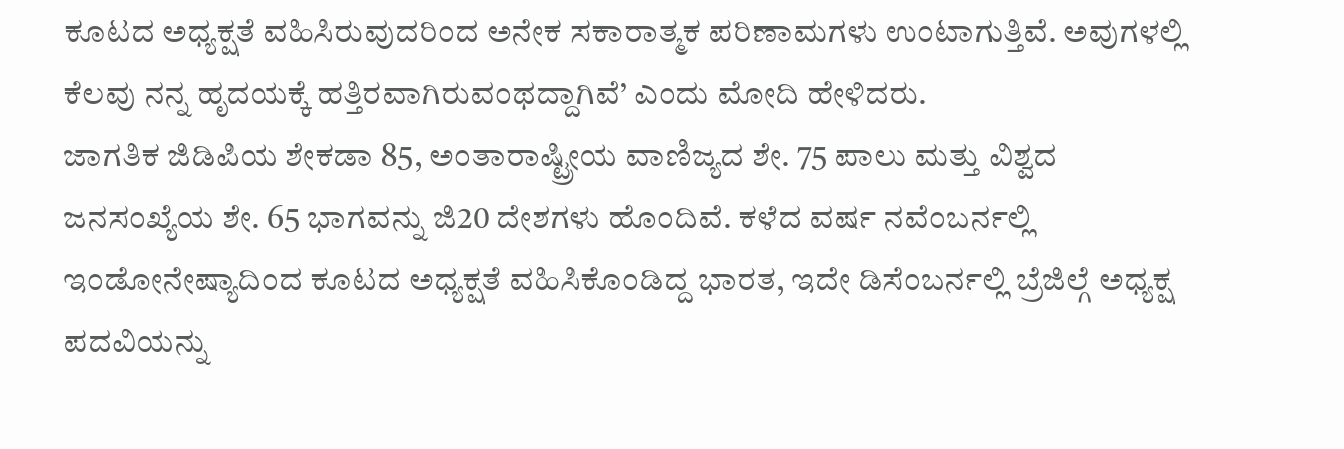ಕೂಟದ ಅಧ್ಯಕ್ಷತೆ ವಹಿಸಿರುವುದರಿಂದ ಅನೇಕ ಸಕಾರಾತ್ಮಕ ಪರಿಣಾಮಗಳು ಉಂಟಾಗುತ್ತಿವೆ. ಅವುಗಳಲ್ಲಿ ಕೆಲವು ನನ್ನ ಹೃದಯಕ್ಕೆ ಹತ್ತಿರವಾಗಿರುವಂಥದ್ದಾಗಿವೆ’ ಎಂದು ಮೋದಿ ಹೇಳಿದರು.
ಜಾಗತಿಕ ಜಿಡಿಪಿಯ ಶೇಕಡಾ 85, ಅಂತಾರಾಷ್ಟ್ರೀಯ ವಾಣಿಜ್ಯದ ಶೇ. 75 ಪಾಲು ಮತ್ತು ವಿಶ್ವದ ಜನಸಂಖ್ಯೆಯ ಶೇ. 65 ಭಾಗವನ್ನು ಜಿ20 ದೇಶಗಳು ಹೊಂದಿವೆ. ಕಳೆದ ವರ್ಷ ನವೆಂಬರ್ನಲ್ಲಿ ಇಂಡೋನೇಷ್ಯಾದಿಂದ ಕೂಟದ ಅಧ್ಯಕ್ಷತೆ ವಹಿಸಿಕೊಂಡಿದ್ದ ಭಾರತ, ಇದೇ ಡಿಸೆಂಬರ್ನಲ್ಲಿ ಬ್ರೆಜಿಲ್ಗೆ ಅಧ್ಯಕ್ಷ ಪದವಿಯನ್ನು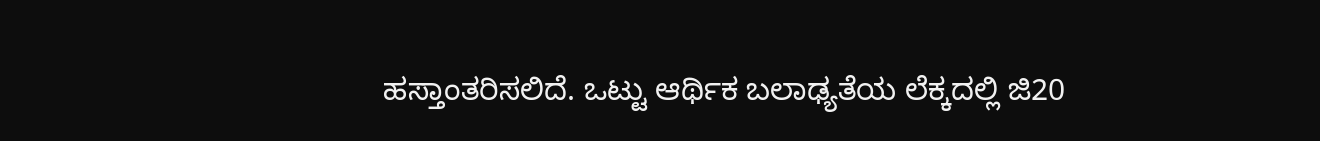ಹಸ್ತಾಂತರಿಸಲಿದೆ. ಒಟ್ಟು ಆರ್ಥಿಕ ಬಲಾಢ್ಯತೆಯ ಲೆಕ್ಕದಲ್ಲಿ ಜಿ20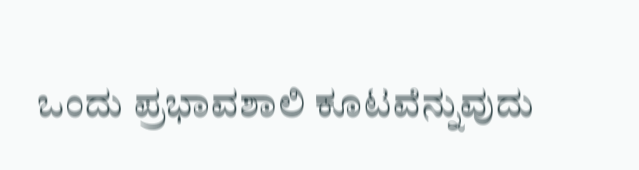ಒಂದು ಪ್ರಭಾವಶಾಲಿ ಕೂಟವೆನ್ನುವುದು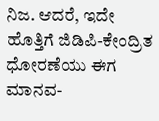ನಿಜ. ಆದರೆ, ಇದೇ ಹೊತ್ತಿಗೆ ಜಿಡಿಪಿ-ಕೇಂದ್ರಿತ ಧೋರಣೆಯು ಈಗ ಮಾನವ-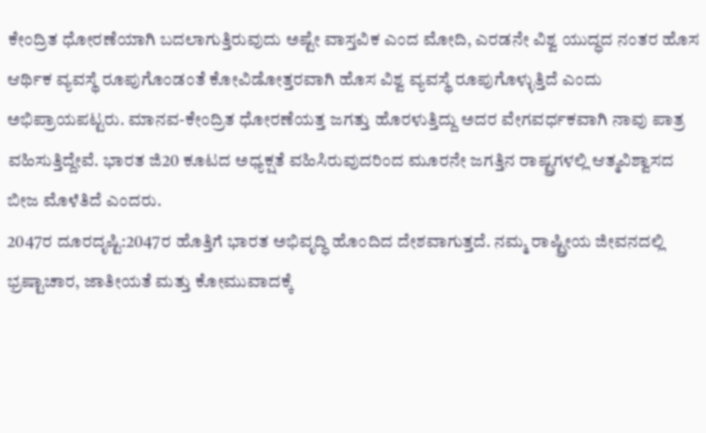ಕೇಂದ್ರಿತ ಧೋರಣೆಯಾಗಿ ಬದಲಾಗುತ್ತಿರುವುದು ಅಷ್ಟೇ ವಾಸ್ತವಿಕ ಎಂದ ಮೋದಿ, ಎರಡನೇ ವಿಶ್ವ ಯುದ್ಧದ ನಂತರ ಹೊಸ ಆರ್ಥಿಕ ವ್ಯವಸ್ಥೆ ರೂಪುಗೊಂಡಂತೆ ಕೋವಿಡೋತ್ತರವಾಗಿ ಹೊಸ ವಿಶ್ವ ವ್ಯವಸ್ಥೆ ರೂಪುಗೊಳ್ಳುತ್ತಿದೆ ಎಂದು ಅಭಿಪ್ರಾಯಪಟ್ಟರು. ಮಾನವ-ಕೇಂದ್ರಿತ ಧೋರಣೆಯತ್ತ ಜಗತ್ತು ಹೊರಳುತ್ತಿದ್ದು ಅದರ ವೇಗವರ್ಧಕವಾಗಿ ನಾವು ಪಾತ್ರ ವಹಿಸುತ್ತಿದ್ದೇವೆ. ಭಾರತ ಜಿ20 ಕೂಟದ ಅಧ್ಯಕ್ಷತೆ ವಹಿಸಿರುವುದರಿಂದ ಮೂರನೇ ಜಗತ್ತಿನ ರಾಷ್ಟ್ರಗಳಲ್ಲಿ ಆತ್ಮವಿಶ್ವಾಸದ ಬೀಜ ಮೊಳೆತಿದೆ ಎಂದರು.
2047ರ ದೂರದೃಷ್ಟಿ:2047ರ ಹೊತ್ತಿಗೆ ಭಾರತ ಅಭಿವೃದ್ಧಿ ಹೊಂದಿದ ದೇಶವಾಗುತ್ತದೆ. ನಮ್ಮ ರಾಷ್ಟ್ರೀಯ ಜೀವನದಲ್ಲಿ ಭ್ರಷ್ಟಾಚಾರ, ಜಾತೀಯತೆ ಮತ್ತು ಕೋಮುವಾದಕ್ಕೆ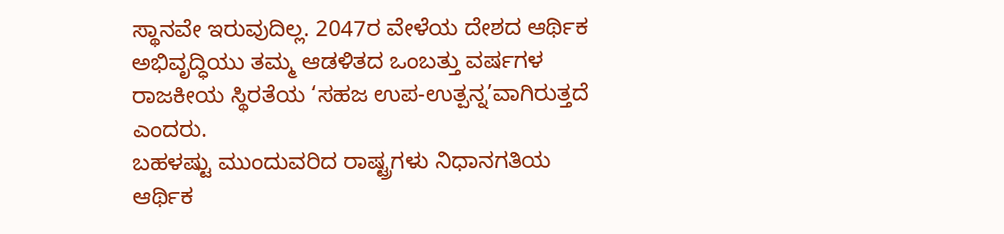ಸ್ಥಾನವೇ ಇರುವುದಿಲ್ಲ. 2047ರ ವೇಳೆಯ ದೇಶದ ಆರ್ಥಿಕ ಅಭಿವೃದ್ಧಿಯು ತಮ್ಮ ಆಡಳಿತದ ಒಂಬತ್ತು ವರ್ಷಗಳ ರಾಜಕೀಯ ಸ್ಥಿರತೆಯ ‘ಸಹಜ ಉಪ-ಉತ್ಪನ್ನ’ವಾಗಿರುತ್ತದೆ ಎಂದರು.
ಬಹಳಷ್ಟು ಮುಂದುವರಿದ ರಾಷ್ಟ್ರಗಳು ನಿಧಾನಗತಿಯ ಆರ್ಥಿಕ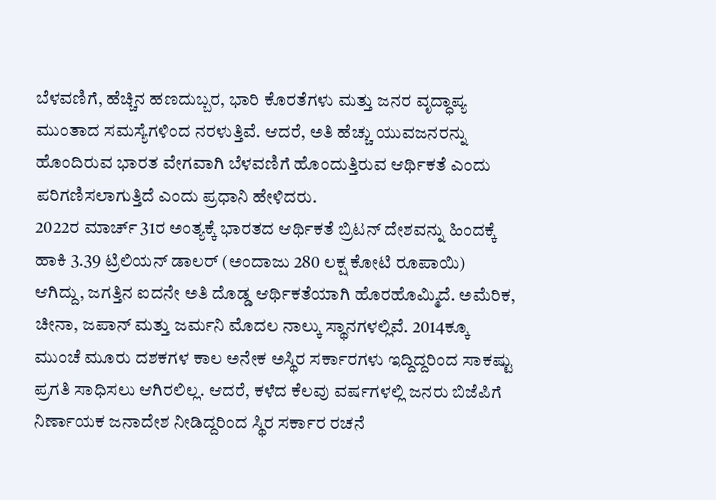ಬೆಳವಣಿಗೆ, ಹೆಚ್ಚಿನ ಹಣದುಬ್ಬರ, ಭಾರಿ ಕೊರತೆಗಳು ಮತ್ತು ಜನರ ವೃದ್ಧಾಪ್ಯ ಮುಂತಾದ ಸಮಸ್ಯೆಗಳಿಂದ ನರಳುತ್ತಿವೆ. ಆದರೆ, ಅತಿ ಹೆಚ್ಚು ಯುವಜನರನ್ನು ಹೊಂದಿರುವ ಭಾರತ ವೇಗವಾಗಿ ಬೆಳವಣಿಗೆ ಹೊಂದುತ್ತಿರುವ ಆರ್ಥಿಕತೆ ಎಂದು ಪರಿಗಣಿಸಲಾಗುತ್ತಿದೆ ಎಂದು ಪ್ರಧಾನಿ ಹೇಳಿದರು.
2022ರ ಮಾರ್ಚ್ 31ರ ಅಂತ್ಯಕ್ಕೆ ಭಾರತದ ಆರ್ಥಿಕತೆ ಬ್ರಿಟನ್ ದೇಶವನ್ನು ಹಿಂದಕ್ಕೆ ಹಾಕಿ 3.39 ಟ್ರಿಲಿಯನ್ ಡಾಲರ್ (ಅಂದಾಜು 280 ಲಕ್ಷ ಕೋಟಿ ರೂಪಾಯಿ) ಆಗಿದ್ದು, ಜಗತ್ತಿನ ಐದನೇ ಅತಿ ದೊಡ್ಡ ಆರ್ಥಿಕತೆಯಾಗಿ ಹೊರಹೊಮ್ಮಿದೆ. ಅಮೆರಿಕ, ಚೀನಾ, ಜಪಾನ್ ಮತ್ತು ಜರ್ಮನಿ ಮೊದಲ ನಾಲ್ಕು ಸ್ಥಾನಗಳಲ್ಲಿವೆ. 2014ಕ್ಕೂ ಮುಂಚೆ ಮೂರು ದಶಕಗಳ ಕಾಲ ಅನೇಕ ಅಸ್ಥಿರ ಸರ್ಕಾರಗಳು ಇದ್ದಿದ್ದರಿಂದ ಸಾಕಷ್ಟು ಪ್ರಗತಿ ಸಾಧಿಸಲು ಆಗಿರಲಿಲ್ಲ. ಆದರೆ, ಕಳೆದ ಕೆಲವು ವರ್ಷಗಳಲ್ಲಿ ಜನರು ಬಿಜೆಪಿಗೆ ನಿರ್ಣಾಯಕ ಜನಾದೇಶ ನೀಡಿದ್ದರಿಂದ ಸ್ಥಿರ ಸರ್ಕಾರ ರಚನೆ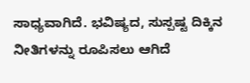ಸಾಧ್ಯವಾಗಿದೆ. ಭವಿಷ್ಯದ, ಸುಸ್ಪಷ್ಟ ದಿಕ್ಕಿನ ನೀತಿಗಳನ್ನು ರೂಪಿಸಲು ಆಗಿದೆ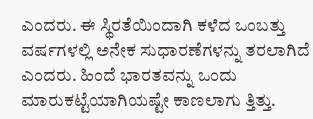ಎಂದರು. ಈ ಸ್ಥಿರತೆಯಿಂದಾಗಿ ಕಳೆದ ಒಂಬತ್ತು ವರ್ಷಗಳಲ್ಲಿ ಅನೇಕ ಸುಧಾರಣೆಗಳನ್ನು ತರಲಾಗಿದೆ ಎಂದರು. ಹಿಂದೆ ಭಾರತವನ್ನು ಒಂದು ಮಾರುಕಟ್ಟೆಯಾಗಿಯಷ್ಟೇ ಕಾಣಲಾಗು ತ್ತಿತ್ತು.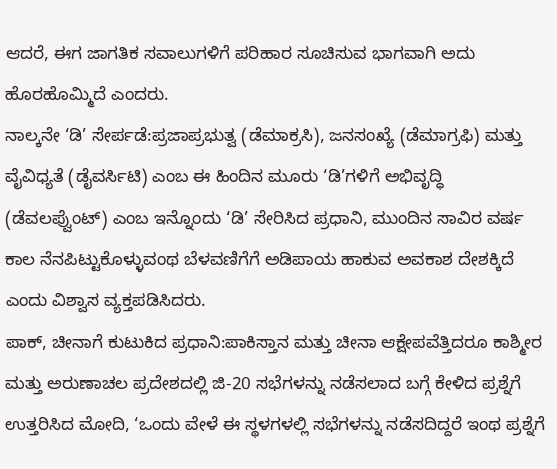ಆದರೆ, ಈಗ ಜಾಗತಿಕ ಸವಾಲುಗಳಿಗೆ ಪರಿಹಾರ ಸೂಚಿಸುವ ಭಾಗವಾಗಿ ಅದು ಹೊರಹೊಮ್ಮಿದೆ ಎಂದರು.
ನಾಲ್ಕನೇ ‘ಡಿ’ ಸೇರ್ಪಡೆ:ಪ್ರಜಾಪ್ರಭುತ್ವ (ಡೆಮಾಕ್ರಸಿ), ಜನಸಂಖ್ಯೆ (ಡೆಮಾಗ್ರಫಿ) ಮತ್ತು ವೈವಿಧ್ಯತೆ (ಡೈವರ್ಸಿಟಿ) ಎಂಬ ಈ ಹಿಂದಿನ ಮೂರು ‘ಡಿ’ಗಳಿಗೆ ಅಭಿವೃದ್ಧಿ (ಡೆವಲಪ್ವೆುಂಟ್) ಎಂಬ ಇನ್ನೊಂದು ‘ಡಿ’ ಸೇರಿಸಿದ ಪ್ರಧಾನಿ, ಮುಂದಿನ ಸಾವಿರ ವರ್ಷ ಕಾಲ ನೆನಪಿಟ್ಟುಕೊಳ್ಳುವಂಥ ಬೆಳವಣಿಗೆಗೆ ಅಡಿಪಾಯ ಹಾಕುವ ಅವಕಾಶ ದೇಶಕ್ಕಿದೆ ಎಂದು ವಿಶ್ವಾಸ ವ್ಯಕ್ತಪಡಿಸಿದರು.
ಪಾಕ್, ಚೀನಾಗೆ ಕುಟುಕಿದ ಪ್ರಧಾನಿ:ಪಾಕಿಸ್ತಾನ ಮತ್ತು ಚೀನಾ ಆಕ್ಷೇಪವೆತ್ತಿದರೂ ಕಾಶ್ಮೀರ ಮತ್ತು ಅರುಣಾಚಲ ಪ್ರದೇಶದಲ್ಲಿ ಜಿ-20 ಸಭೆಗಳನ್ನು ನಡೆಸಲಾದ ಬಗ್ಗೆ ಕೇಳಿದ ಪ್ರಶ್ನೆಗೆ ಉತ್ತರಿಸಿದ ಮೋದಿ, ‘ಒಂದು ವೇಳೆ ಈ ಸ್ಥಳಗಳಲ್ಲಿ ಸಭೆಗಳನ್ನು ನಡೆಸದಿದ್ದರೆ ಇಂಥ ಪ್ರಶ್ನೆಗೆ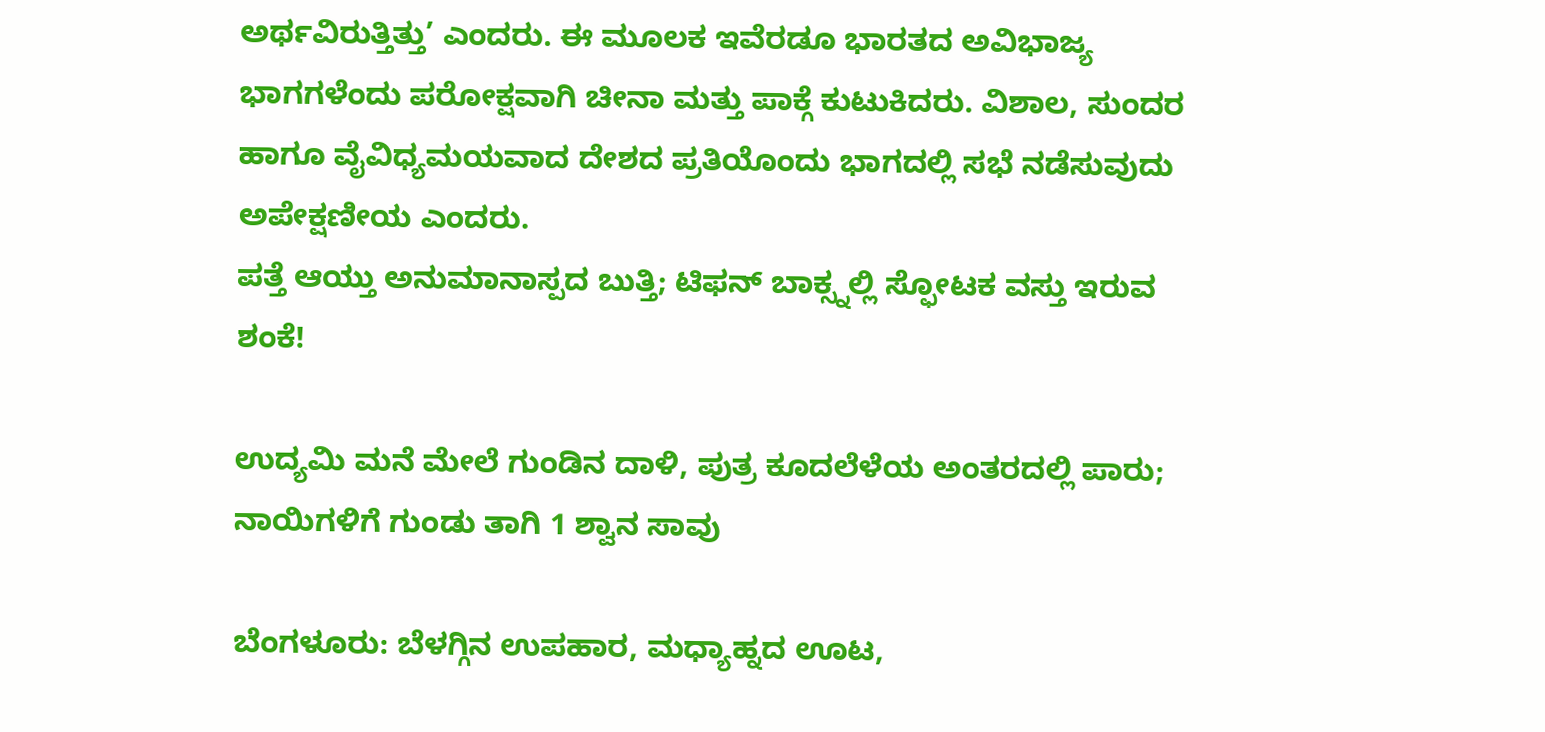ಅರ್ಥವಿರುತ್ತಿತ್ತು’ ಎಂದರು. ಈ ಮೂಲಕ ಇವೆರಡೂ ಭಾರತದ ಅವಿಭಾಜ್ಯ ಭಾಗಗಳೆಂದು ಪರೋಕ್ಷವಾಗಿ ಚೀನಾ ಮತ್ತು ಪಾಕ್ಗೆ ಕುಟುಕಿದರು. ವಿಶಾಲ, ಸುಂದರ ಹಾಗೂ ವೈವಿಧ್ಯಮಯವಾದ ದೇಶದ ಪ್ರತಿಯೊಂದು ಭಾಗದಲ್ಲಿ ಸಭೆ ನಡೆಸುವುದು ಅಪೇಕ್ಷಣೀಯ ಎಂದರು.
ಪತ್ತೆ ಆಯ್ತು ಅನುಮಾನಾಸ್ಪದ ಬುತ್ತಿ; ಟಿಫನ್ ಬಾಕ್ಸ್ನಲ್ಲಿ ಸ್ಫೋಟಕ ವಸ್ತು ಇರುವ ಶಂಕೆ!

ಉದ್ಯಮಿ ಮನೆ ಮೇಲೆ ಗುಂಡಿನ ದಾಳಿ, ಪುತ್ರ ಕೂದಲೆಳೆಯ ಅಂತರದಲ್ಲಿ ಪಾರು; ನಾಯಿಗಳಿಗೆ ಗುಂಡು ತಾಗಿ 1 ಶ್ವಾನ ಸಾವು

ಬೆಂಗಳೂರು: ಬೆಳಗ್ಗಿನ ಉಪಹಾರ, ಮಧ್ಯಾಹ್ನದ ಊಟ,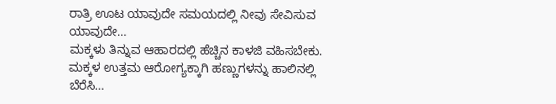ರಾತ್ರಿ ಊಟ ಯಾವುದೇ ಸಮಯದಲ್ಲಿ ನೀವು ಸೇವಿಸುವ ಯಾವುದೇ…
ಮಕ್ಕಳು ತಿನ್ನುವ ಆಹಾರದಲ್ಲಿ ಹೆಚ್ಚಿನ ಕಾಳಜಿ ವಹಿಸಬೇಕು. ಮಕ್ಕಳ ಉತ್ತಮ ಆರೋಗ್ಯಕ್ಕಾಗಿ ಹಣ್ಣುಗಳನ್ನು ಹಾಲಿನಲ್ಲಿ ಬೆರೆಸಿ…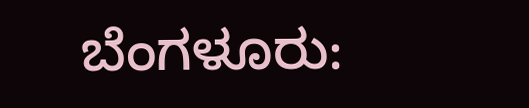ಬೆಂಗಳೂರು: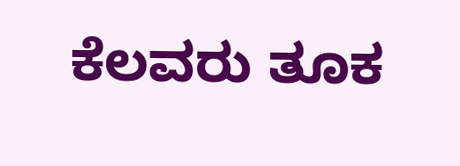ಕೆಲವರು ತೂಕ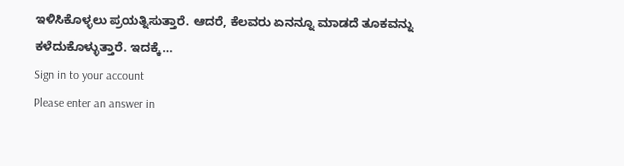ಇಳಿಸಿಕೊಳ್ಳಲು ಪ್ರಯತ್ನಿಸುತ್ತಾರೆ. ಆದರೆ, ಕೆಲವರು ಏನನ್ನೂ ಮಾಡದೆ ತೂಕವನ್ನು ಕಳೆದುಕೊಳ್ಳುತ್ತಾರೆ. ಇದಕ್ಕೆ…
Sign in to your account
Please enter an answer in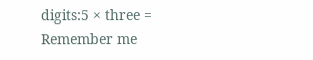digits:5 × three =
Remember me